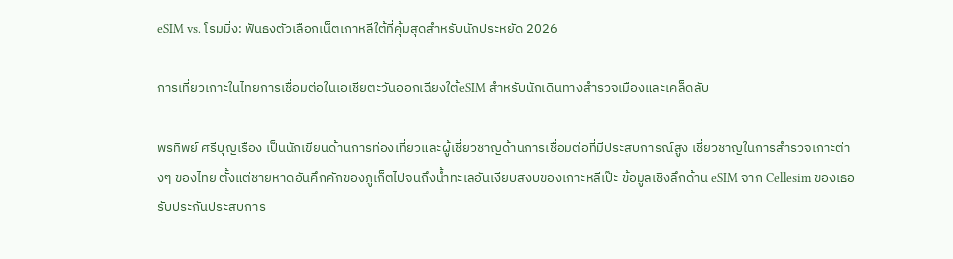eSIM vs. โรมมิ่ง: ฟันธงตัวเลือกเน็ตเกาหลีใต้ที่คุ้มสุดสำหรับนักประหยัด 2026

การเที่ยวเกาะในไทยการเชื่อมต่อในเอเชียตะวันออกเฉียงใต้eSIM สำหรับนักเดินทางสำรวจเมืองและเคล็ดลับ

พรทิพย์ ศรีบุญเรือง เป็นนักเขียนด้านการท่องเที่ยวและผู้เชี่ยวชาญด้านการเชื่อมต่อที่มีประสบการณ์สูง เชี่ยวชาญในการสำรวจเกาะต่างๆ ของไทย ตั้งแต่ชายหาดอันคึกคักของภูเก็ตไปจนถึงน้ำทะเลอันเงียบสงบของเกาะหลีเป๊ะ ข้อมูลเชิงลึกด้าน eSIM จาก Cellesim ของเธอรับประกันประสบการ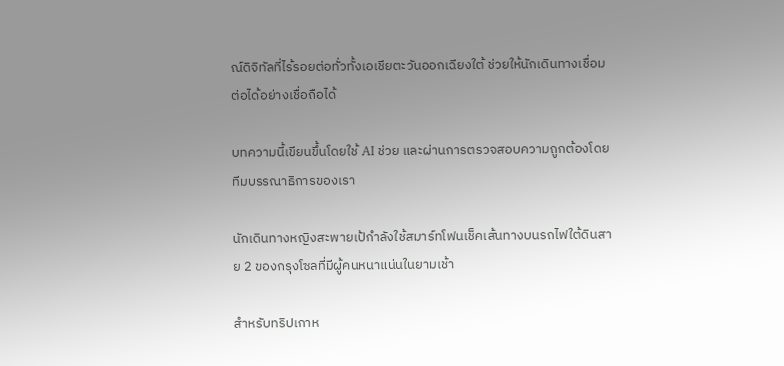ณ์ดิจิทัลที่ไร้รอยต่อทั่วทั้งเอเชียตะวันออกเฉียงใต้ ช่วยให้นักเดินทางเชื่อมต่อได้อย่างเชื่อถือได้

บทความนี้เขียนขึ้นโดยใช้ AI ช่วย และผ่านการตรวจสอบความถูกต้องโดยทีมบรรณาธิการของเรา

นักเดินทางหญิงสะพายเป้กำลังใช้สมาร์ทโฟนเช็คเส้นทางบนรถไฟใต้ดินสาย 2 ของกรุงโซลที่มีผู้คนหนาแน่นในยามเช้า

สำหรับทริปเกาห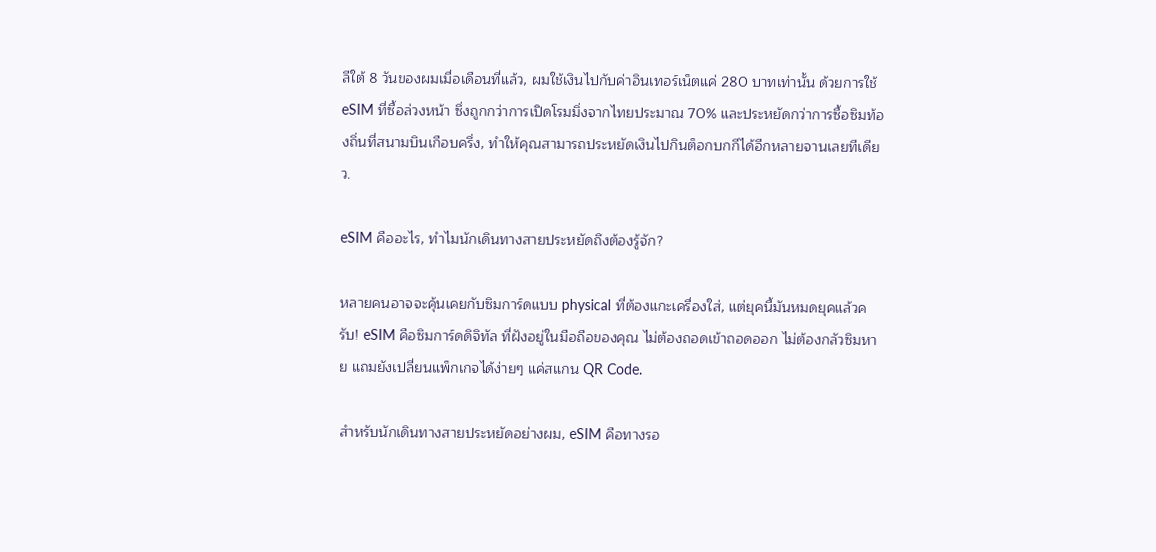ลีใต้ 8 วันของผมเมื่อเดือนที่แล้ว, ผมใช้เงินไปกับค่าอินเทอร์เน็ตแค่ 280 บาทเท่านั้น ด้วยการใช้ eSIM ที่ซื้อล่วงหน้า ซึ่งถูกกว่าการเปิดโรมมิ่งจากไทยประมาณ 70% และประหยัดกว่าการซื้อซิมท้องถิ่นที่สนามบินเกือบครึ่ง, ทำให้คุณสามารถประหยัดเงินไปกินต็อกบกกีได้อีกหลายจานเลยทีเดียว.

eSIM คืออะไร, ทำไมนักเดินทางสายประหยัดถึงต้องรู้จัก?

หลายคนอาจจะคุ้นเคยกับซิมการ์ดแบบ physical ที่ต้องแกะเครื่องใส่, แต่ยุคนี้มันหมดยุคแล้วครับ! eSIM คือซิมการ์ดดิจิทัล ที่ฝังอยู่ในมือถือของคุณ ไม่ต้องถอดเข้าถอดออก ไม่ต้องกลัวซิมหาย แถมยังเปลี่ยนแพ็กเกจได้ง่ายๆ แค่สแกน QR Code.

สำหรับนักเดินทางสายประหยัดอย่างผม, eSIM คือทางรอ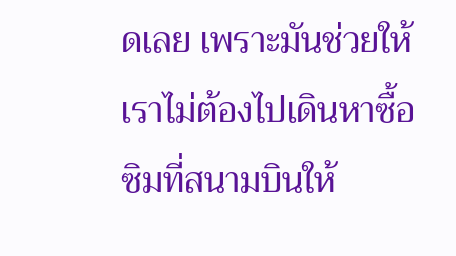ดเลย เพราะมันช่วยให้เราไม่ต้องไปเดินหาซื้อซิมที่สนามบินให้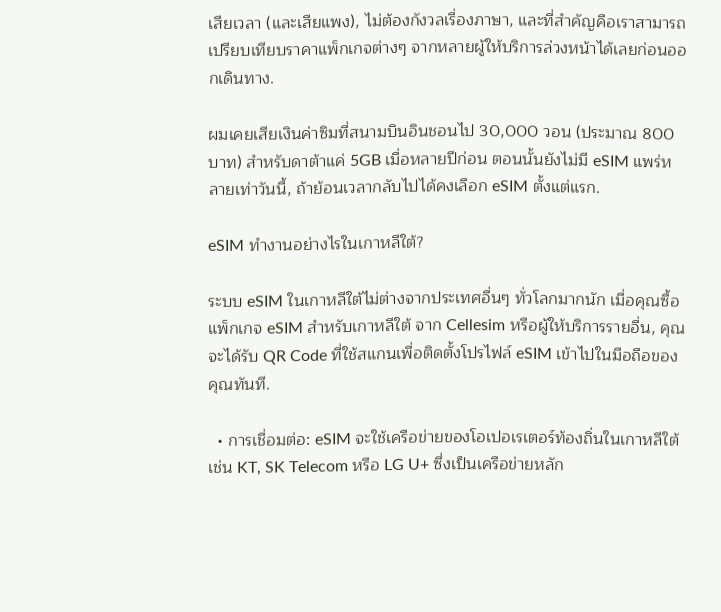เสียเวลา (และเสียแพง), ไม่ต้องกังวลเรื่องภาษา, และที่สำคัญคือเราสามารถเปรียบเทียบราคาแพ็กเกจต่างๆ จากหลายผู้ให้บริการล่วงหน้าได้เลยก่อนออกเดินทาง.

ผมเคยเสียเงินค่าซิมที่สนามบินอินชอนไป 30,000 วอน (ประมาณ 800 บาท) สำหรับดาต้าแค่ 5GB เมื่อหลายปีก่อน ตอนนั้นยังไม่มี eSIM แพร่หลายเท่าวันนี้, ถ้าย้อนเวลากลับไปได้คงเลือก eSIM ตั้งแต่แรก.

eSIM ทำงานอย่างไรในเกาหลีใต้?

ระบบ eSIM ในเกาหลีใต้ไม่ต่างจากประเทศอื่นๆ ทั่วโลกมากนัก เมื่อคุณซื้อแพ็กเกจ eSIM สำหรับเกาหลีใต้ จาก Cellesim หรือผู้ให้บริการรายอื่น, คุณจะได้รับ QR Code ที่ใช้สแกนเพื่อติดตั้งโปรไฟล์ eSIM เข้าไปในมือถือของคุณทันที.

  • การเชื่อมต่อ: eSIM จะใช้เครือข่ายของโอเปอเรเตอร์ท้องถิ่นในเกาหลีใต้ เช่น KT, SK Telecom หรือ LG U+ ซึ่งเป็นเครือข่ายหลัก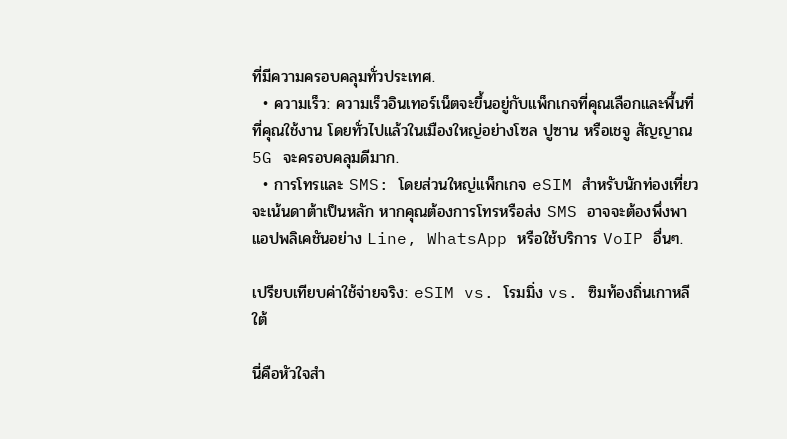ที่มีความครอบคลุมทั่วประเทศ.
  • ความเร็ว: ความเร็วอินเทอร์เน็ตจะขึ้นอยู่กับแพ็กเกจที่คุณเลือกและพื้นที่ที่คุณใช้งาน โดยทั่วไปแล้วในเมืองใหญ่อย่างโซล ปูซาน หรือเชจู สัญญาณ 5G จะครอบคลุมดีมาก.
  • การโทรและ SMS: โดยส่วนใหญ่แพ็กเกจ eSIM สำหรับนักท่องเที่ยวจะเน้นดาต้าเป็นหลัก หากคุณต้องการโทรหรือส่ง SMS อาจจะต้องพึ่งพาแอปพลิเคชันอย่าง Line, WhatsApp หรือใช้บริการ VoIP อื่นๆ.

เปรียบเทียบค่าใช้จ่ายจริง: eSIM vs. โรมมิ่ง vs. ซิมท้องถิ่นเกาหลีใต้

นี่คือหัวใจสำ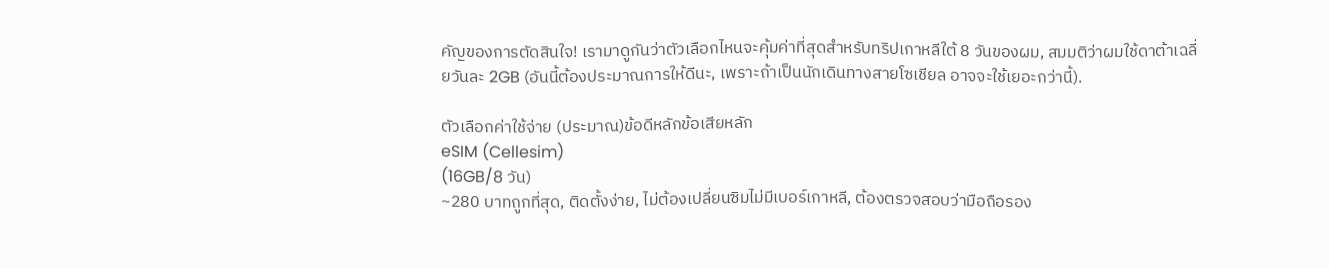คัญของการตัดสินใจ! เรามาดูกันว่าตัวเลือกไหนจะคุ้มค่าที่สุดสำหรับทริปเกาหลีใต้ 8 วันของผม, สมมติว่าผมใช้ดาต้าเฉลี่ยวันละ 2GB (อันนี้ต้องประมาณการให้ดีนะ, เพราะถ้าเป็นนักเดินทางสายโซเชียล อาจจะใช้เยอะกว่านี้).

ตัวเลือกค่าใช้จ่าย (ประมาณ)ข้อดีหลักข้อเสียหลัก
eSIM (Cellesim)
(16GB/8 วัน)
~280 บาทถูกที่สุด, ติดตั้งง่าย, ไม่ต้องเปลี่ยนซิมไม่มีเบอร์เกาหลี, ต้องตรวจสอบว่ามือถือรอง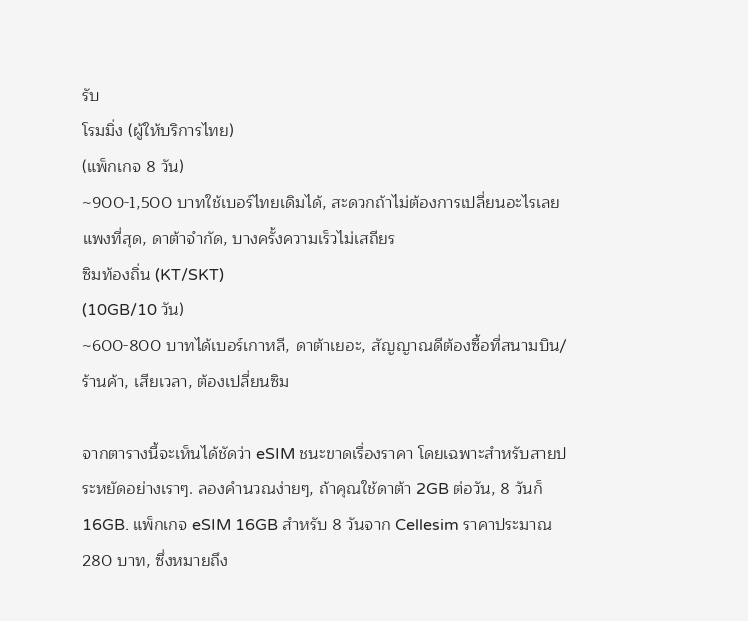รับ
โรมมิ่ง (ผู้ให้บริการไทย)
(แพ็กเกจ 8 วัน)
~900-1,500 บาทใช้เบอร์ไทยเดิมได้, สะดวกถ้าไม่ต้องการเปลี่ยนอะไรเลยแพงที่สุด, ดาต้าจำกัด, บางครั้งความเร็วไม่เสถียร
ซิมท้องถิ่น (KT/SKT)
(10GB/10 วัน)
~600-800 บาทได้เบอร์เกาหลี, ดาต้าเยอะ, สัญญาณดีต้องซื้อที่สนามบิน/ร้านค้า, เสียเวลา, ต้องเปลี่ยนซิม

จากตารางนี้จะเห็นได้ชัดว่า eSIM ชนะขาดเรื่องราคา โดยเฉพาะสำหรับสายประหยัดอย่างเราๆ. ลองคำนวณง่ายๆ, ถ้าคุณใช้ดาต้า 2GB ต่อวัน, 8 วันก็ 16GB. แพ็กเกจ eSIM 16GB สำหรับ 8 วันจาก Cellesim ราคาประมาณ 280 บาท, ซึ่งหมายถึง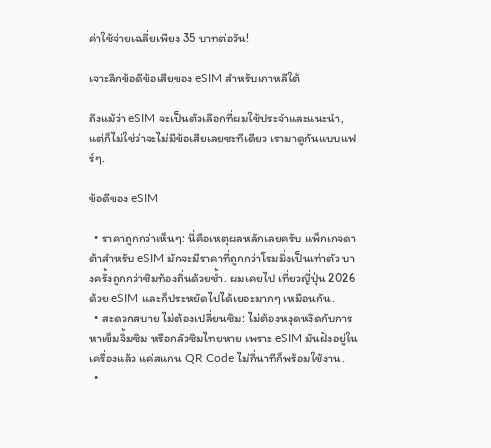ค่าใช้จ่ายเฉลี่ยเพียง 35 บาทต่อวัน!

เจาะลึกข้อดีข้อเสียของ eSIM สำหรับเกาหลีใต้

ถึงแม้ว่า eSIM จะเป็นตัวเลือกที่ผมใช้ประจำและแนะนำ, แต่ก็ไม่ใช่ว่าจะไม่มีข้อเสียเลยซะทีเดียว เรามาดูกันแบบแฟร์ๆ.

ข้อดีของ eSIM

  • ราคาถูกกว่าเห็นๆ: นี่คือเหตุผลหลักเลยครับ แพ็กเกจดาต้าสำหรับ eSIM มักจะมีราคาที่ถูกกว่าโรมมิ่งเป็นเท่าตัว บางครั้งถูกกว่าซิมท้องถิ่นด้วยซ้ำ. ผมเคยไป เที่ยวญี่ปุ่น 2026 ด้วย eSIM และก็ประหยัดไปได้เยอะมากๆ เหมือนกัน.
  • สะดวกสบาย ไม่ต้องเปลี่ยนซิม: ไม่ต้องหงุดหงิดกับการหาเข็มจิ้มซิม หรือกลัวซิมไทยหาย เพราะ eSIM มันฝังอยู่ในเครื่องแล้ว แค่สแกน QR Code ไม่กี่นาทีก็พร้อมใช้งาน.
  •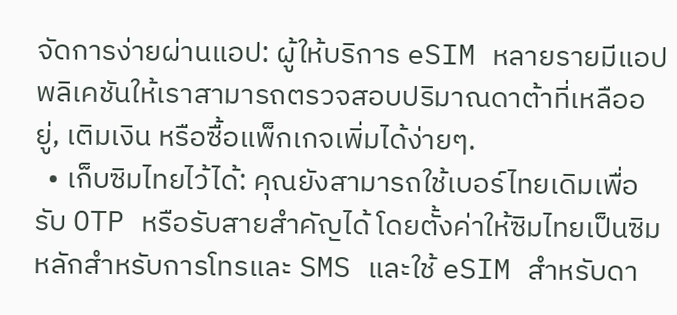จัดการง่ายผ่านแอป: ผู้ให้บริการ eSIM หลายรายมีแอปพลิเคชันให้เราสามารถตรวจสอบปริมาณดาต้าที่เหลืออยู่, เติมเงิน หรือซื้อแพ็กเกจเพิ่มได้ง่ายๆ.
  • เก็บซิมไทยไว้ได้: คุณยังสามารถใช้เบอร์ไทยเดิมเพื่อรับ OTP หรือรับสายสำคัญได้ โดยตั้งค่าให้ซิมไทยเป็นซิมหลักสำหรับการโทรและ SMS และใช้ eSIM สำหรับดา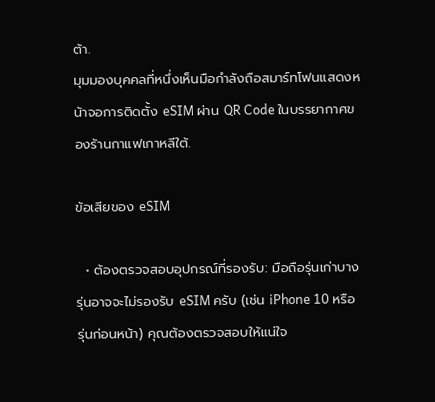ต้า.
มุมมองบุคคลที่หนึ่งเห็นมือกำลังถือสมาร์ทโฟนแสดงหน้าจอการติดตั้ง eSIM ผ่าน QR Code ในบรรยากาศของร้านกาแฟเกาหลีใต้.

ข้อเสียของ eSIM

  • ต้องตรวจสอบอุปกรณ์ที่รองรับ: มือถือรุ่นเก่าบางรุ่นอาจจะไม่รองรับ eSIM ครับ (เช่น iPhone 10 หรือรุ่นก่อนหน้า) คุณต้องตรวจสอบให้แน่ใจ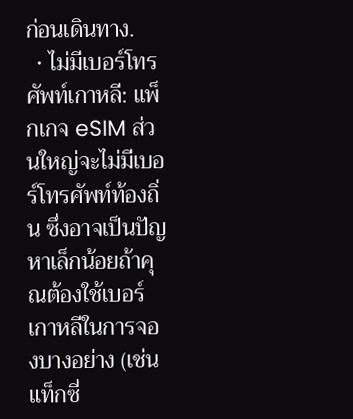ก่อนเดินทาง.
  • ไม่มีเบอร์โทรศัพท์เกาหลี: แพ็กเกจ eSIM ส่วนใหญ่จะไม่มีเบอร์โทรศัพท์ท้องถิ่น ซึ่งอาจเป็นปัญหาเล็กน้อยถ้าคุณต้องใช้เบอร์เกาหลีในการจองบางอย่าง (เช่น แท็กซี่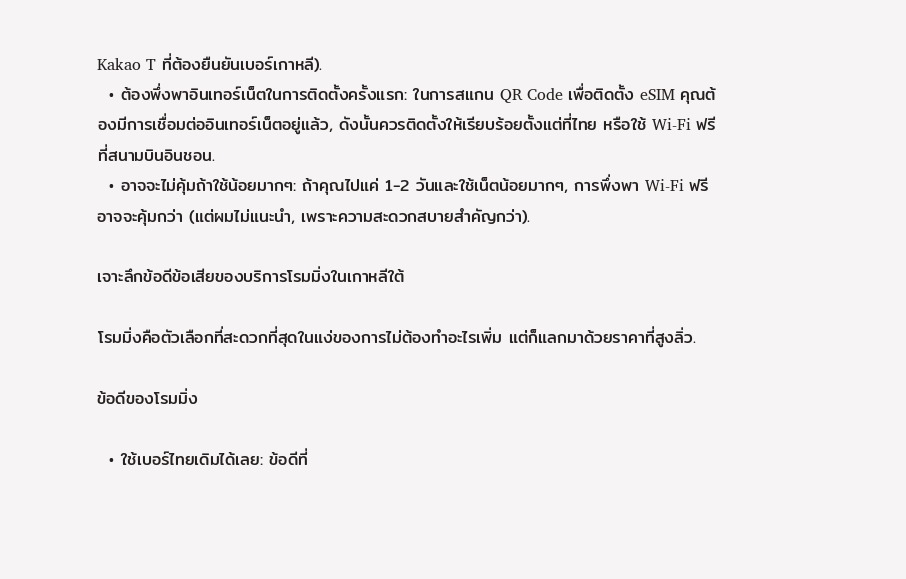Kakao T ที่ต้องยืนยันเบอร์เกาหลี).
  • ต้องพึ่งพาอินเทอร์เน็ตในการติดตั้งครั้งแรก: ในการสแกน QR Code เพื่อติดตั้ง eSIM คุณต้องมีการเชื่อมต่ออินเทอร์เน็ตอยู่แล้ว, ดังนั้นควรติดตั้งให้เรียบร้อยตั้งแต่ที่ไทย หรือใช้ Wi-Fi ฟรีที่สนามบินอินชอน.
  • อาจจะไม่คุ้มถ้าใช้น้อยมากๆ: ถ้าคุณไปแค่ 1-2 วันและใช้เน็ตน้อยมากๆ, การพึ่งพา Wi-Fi ฟรีอาจจะคุ้มกว่า (แต่ผมไม่แนะนำ, เพราะความสะดวกสบายสำคัญกว่า).

เจาะลึกข้อดีข้อเสียของบริการโรมมิ่งในเกาหลีใต้

โรมมิ่งคือตัวเลือกที่สะดวกที่สุดในแง่ของการไม่ต้องทำอะไรเพิ่ม แต่ก็แลกมาด้วยราคาที่สูงลิ่ว.

ข้อดีของโรมมิ่ง

  • ใช้เบอร์ไทยเดิมได้เลย: ข้อดีที่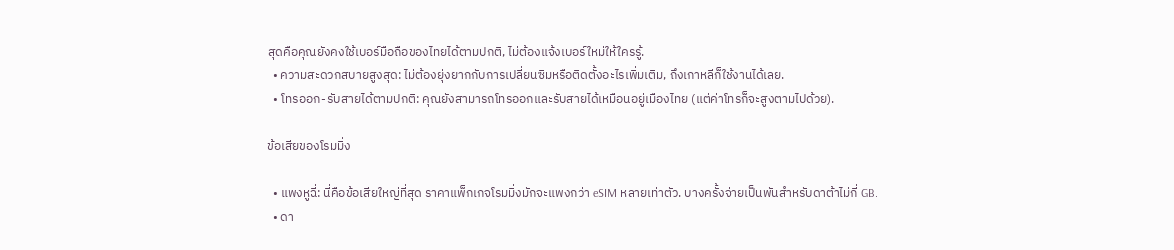สุดคือคุณยังคงใช้เบอร์มือถือของไทยได้ตามปกติ, ไม่ต้องแจ้งเบอร์ใหม่ให้ใครรู้.
  • ความสะดวกสบายสูงสุด: ไม่ต้องยุ่งยากกับการเปลี่ยนซิมหรือติดตั้งอะไรเพิ่มเติม, ถึงเกาหลีก็ใช้งานได้เลย.
  • โทรออก-รับสายได้ตามปกติ: คุณยังสามารถโทรออกและรับสายได้เหมือนอยู่เมืองไทย (แต่ค่าโทรก็จะสูงตามไปด้วย).

ข้อเสียของโรมมิ่ง

  • แพงหูฉี่: นี่คือข้อเสียใหญ่ที่สุด ราคาแพ็กเกจโรมมิ่งมักจะแพงกว่า eSIM หลายเท่าตัว. บางครั้งจ่ายเป็นพันสำหรับดาต้าไม่กี่ GB.
  • ดา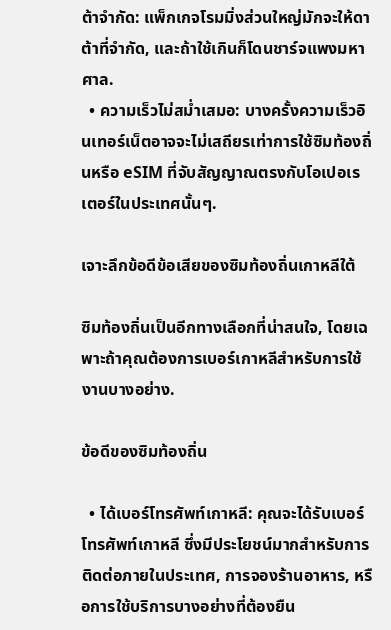ต้าจำกัด: แพ็กเกจโรมมิ่งส่วนใหญ่มักจะให้ดาต้าที่จำกัด, และถ้าใช้เกินก็โดนชาร์จแพงมหาศาล.
  • ความเร็วไม่สม่ำเสมอ: บางครั้งความเร็วอินเทอร์เน็ตอาจจะไม่เสถียรเท่าการใช้ซิมท้องถิ่นหรือ eSIM ที่จับสัญญาณตรงกับโอเปอเรเตอร์ในประเทศนั้นๆ.

เจาะลึกข้อดีข้อเสียของซิมท้องถิ่นเกาหลีใต้

ซิมท้องถิ่นเป็นอีกทางเลือกที่น่าสนใจ, โดยเฉพาะถ้าคุณต้องการเบอร์เกาหลีสำหรับการใช้งานบางอย่าง.

ข้อดีของซิมท้องถิ่น

  • ได้เบอร์โทรศัพท์เกาหลี: คุณจะได้รับเบอร์โทรศัพท์เกาหลี ซึ่งมีประโยชน์มากสำหรับการติดต่อภายในประเทศ, การจองร้านอาหาร, หรือการใช้บริการบางอย่างที่ต้องยืน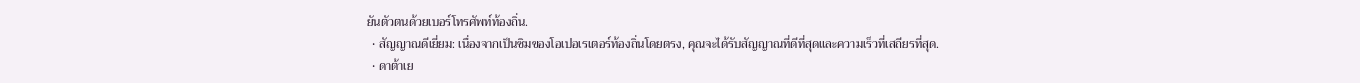ยันตัวตนด้วยเบอร์โทรศัพท์ท้องถิ่น.
  • สัญญาณดีเยี่ยม: เนื่องจากเป็นซิมของโอเปอเรเตอร์ท้องถิ่นโดยตรง, คุณจะได้รับสัญญาณที่ดีที่สุดและความเร็วที่เสถียรที่สุด.
  • ดาต้าเย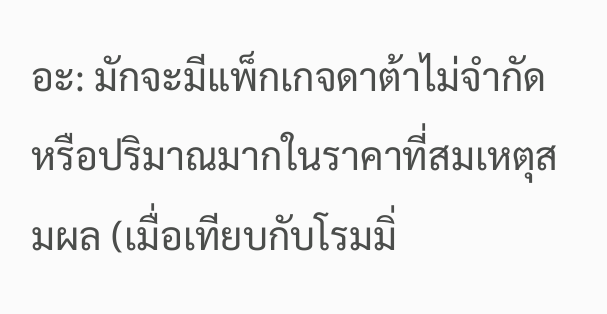อะ: มักจะมีแพ็กเกจดาต้าไม่จำกัดหรือปริมาณมากในราคาที่สมเหตุสมผล (เมื่อเทียบกับโรมมิ่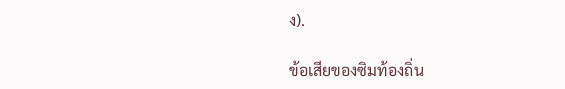ง).

ข้อเสียของซิมท้องถิ่น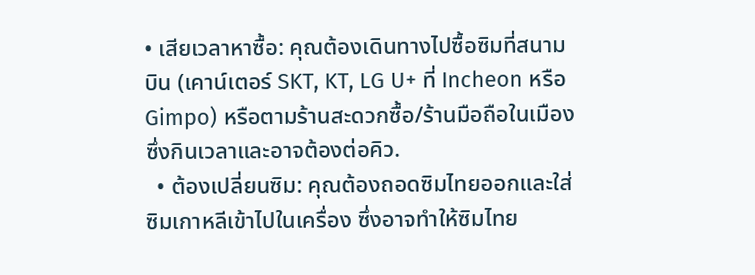• เสียเวลาหาซื้อ: คุณต้องเดินทางไปซื้อซิมที่สนามบิน (เคาน์เตอร์ SKT, KT, LG U+ ที่ Incheon หรือ Gimpo) หรือตามร้านสะดวกซื้อ/ร้านมือถือในเมือง ซึ่งกินเวลาและอาจต้องต่อคิว.
  • ต้องเปลี่ยนซิม: คุณต้องถอดซิมไทยออกและใส่ซิมเกาหลีเข้าไปในเครื่อง ซึ่งอาจทำให้ซิมไทย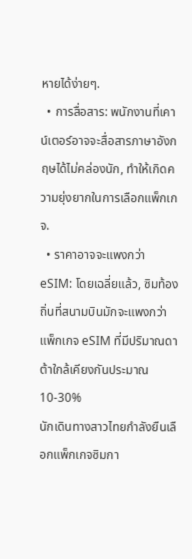หายได้ง่ายๆ.
  • การสื่อสาร: พนักงานที่เคาน์เตอร์อาจจะสื่อสารภาษาอังกฤษได้ไม่คล่องนัก, ทำให้เกิดความยุ่งยากในการเลือกแพ็กเกจ.
  • ราคาอาจจะแพงกว่า eSIM: โดยเฉลี่ยแล้ว, ซิมท้องถิ่นที่สนามบินมักจะแพงกว่าแพ็กเกจ eSIM ที่มีปริมาณดาต้าใกล้เคียงกันประมาณ 10-30%
นักเดินทางสาวไทยกำลังยืนเลือกแพ็กเกจซิมกา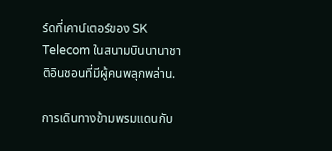ร์ดที่เคาน์เตอร์ของ SK Telecom ในสนามบินนานาชาติอินชอนที่มีผู้คนพลุกพล่าน.

การเดินทางข้ามพรมแดนกับ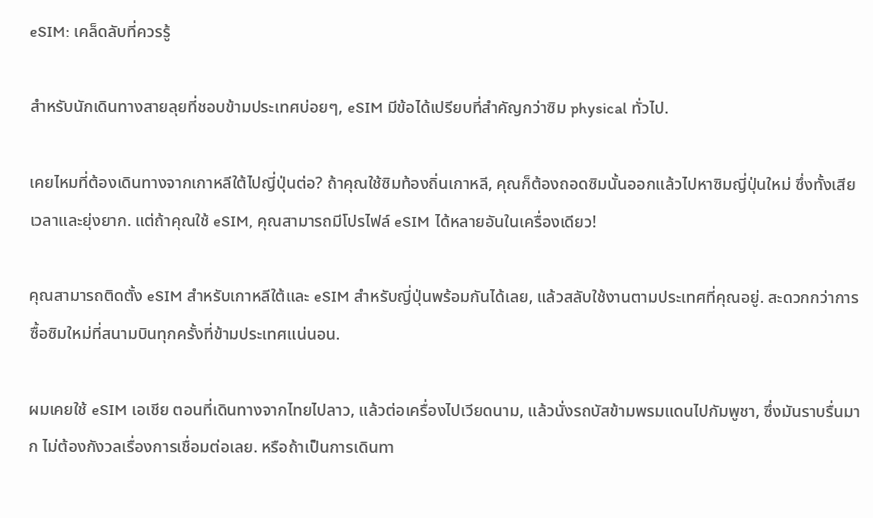eSIM: เคล็ดลับที่ควรรู้

สำหรับนักเดินทางสายลุยที่ชอบข้ามประเทศบ่อยๆ, eSIM มีข้อได้เปรียบที่สำคัญกว่าซิม physical ทั่วไป.

เคยไหมที่ต้องเดินทางจากเกาหลีใต้ไปญี่ปุ่นต่อ? ถ้าคุณใช้ซิมท้องถิ่นเกาหลี, คุณก็ต้องถอดซิมนั้นออกแล้วไปหาซิมญี่ปุ่นใหม่ ซึ่งทั้งเสียเวลาและยุ่งยาก. แต่ถ้าคุณใช้ eSIM, คุณสามารถมีโปรไฟล์ eSIM ได้หลายอันในเครื่องเดียว!

คุณสามารถติดตั้ง eSIM สำหรับเกาหลีใต้และ eSIM สำหรับญี่ปุ่นพร้อมกันได้เลย, แล้วสลับใช้งานตามประเทศที่คุณอยู่. สะดวกกว่าการซื้อซิมใหม่ที่สนามบินทุกครั้งที่ข้ามประเทศแน่นอน.

ผมเคยใช้ eSIM เอเชีย ตอนที่เดินทางจากไทยไปลาว, แล้วต่อเครื่องไปเวียดนาม, แล้วนั่งรถบัสข้ามพรมแดนไปกัมพูชา, ซึ่งมันราบรื่นมาก ไม่ต้องกังวลเรื่องการเชื่อมต่อเลย. หรือถ้าเป็นการเดินทา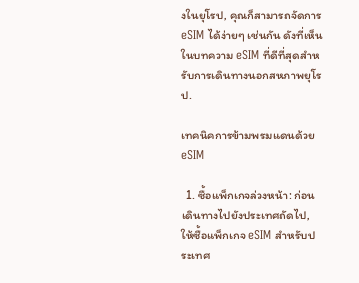งในยุโรป, คุณก็สามารถจัดการ eSIM ได้ง่ายๆ เช่นกัน ดังที่เห็นในบทความ eSIM ที่ดีที่สุดสำหรับการเดินทางนอกสหภาพยุโรป.

เทคนิคการข้ามพรมแดนด้วย eSIM

  1. ซื้อแพ็กเกจล่วงหน้า: ก่อนเดินทางไปยังประเทศถัดไป, ให้ซื้อแพ็กเกจ eSIM สำหรับประเทศ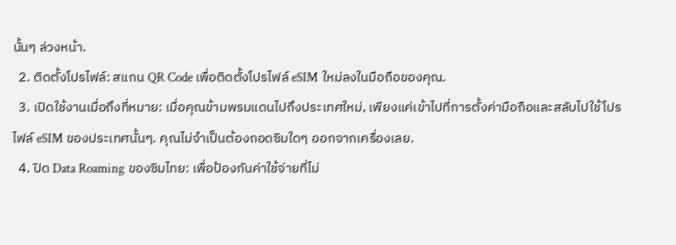นั้นๆ ล่วงหน้า.
  2. ติดตั้งโปรไฟล์: สแกน QR Code เพื่อติดตั้งโปรไฟล์ eSIM ใหม่ลงในมือถือของคุณ.
  3. เปิดใช้งานเมื่อถึงที่หมาย: เมื่อคุณข้ามพรมแดนไปถึงประเทศใหม่, เพียงแค่เข้าไปที่การตั้งค่ามือถือและสลับไปใช้โปรไฟล์ eSIM ของประเทศนั้นๆ. คุณไม่จำเป็นต้องถอดซิมใดๆ ออกจากเครื่องเลย.
  4. ปิด Data Roaming ของซิมไทย: เพื่อป้องกันค่าใช้จ่ายที่ไม่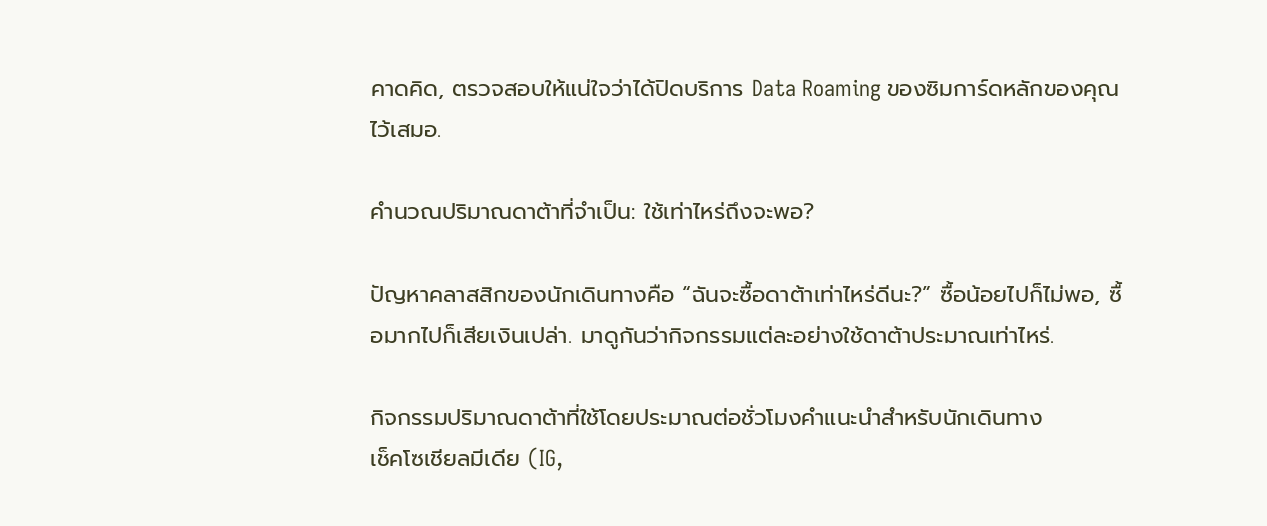คาดคิด, ตรวจสอบให้แน่ใจว่าได้ปิดบริการ Data Roaming ของซิมการ์ดหลักของคุณไว้เสมอ.

คำนวณปริมาณดาต้าที่จำเป็น: ใช้เท่าไหร่ถึงจะพอ?

ปัญหาคลาสสิกของนักเดินทางคือ “ฉันจะซื้อดาต้าเท่าไหร่ดีนะ?” ซื้อน้อยไปก็ไม่พอ, ซื้อมากไปก็เสียเงินเปล่า. มาดูกันว่ากิจกรรมแต่ละอย่างใช้ดาต้าประมาณเท่าไหร่.

กิจกรรมปริมาณดาต้าที่ใช้โดยประมาณต่อชั่วโมงคำแนะนำสำหรับนักเดินทาง
เช็คโซเชียลมีเดีย (IG,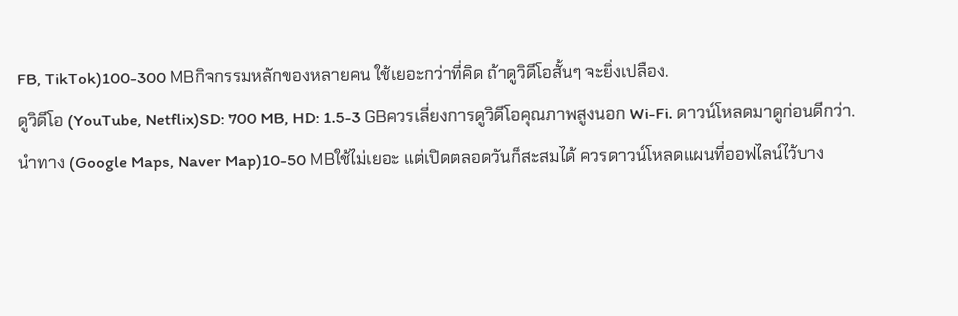FB, TikTok)100-300 MBกิจกรรมหลักของหลายคน ใช้เยอะกว่าที่คิด ถ้าดูวิดีโอสั้นๆ จะยิ่งเปลือง.
ดูวิดีโอ (YouTube, Netflix)SD: 700 MB, HD: 1.5-3 GBควรเลี่ยงการดูวิดีโอคุณภาพสูงนอก Wi-Fi. ดาวน์โหลดมาดูก่อนดีกว่า.
นำทาง (Google Maps, Naver Map)10-50 MBใช้ไม่เยอะ แต่เปิดตลอดวันก็สะสมได้ ควรดาวน์โหลดแผนที่ออฟไลน์ไว้บาง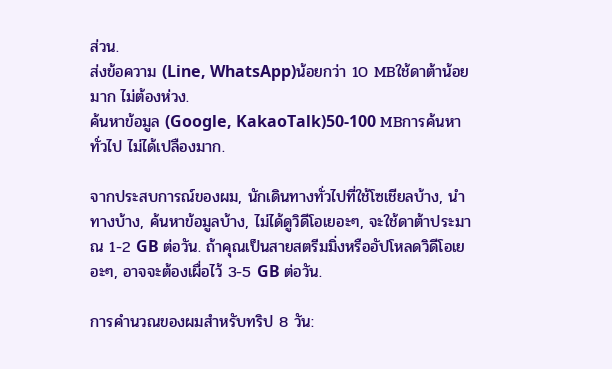ส่วน.
ส่งข้อความ (Line, WhatsApp)น้อยกว่า 10 MBใช้ดาต้าน้อยมาก ไม่ต้องห่วง.
ค้นหาข้อมูล (Google, KakaoTalk)50-100 MBการค้นหาทั่วไป ไม่ได้เปลืองมาก.

จากประสบการณ์ของผม, นักเดินทางทั่วไปที่ใช้โซเชียลบ้าง, นำทางบ้าง, ค้นหาข้อมูลบ้าง, ไม่ได้ดูวิดีโอเยอะๆ, จะใช้ดาต้าประมาณ 1-2 GB ต่อวัน. ถ้าคุณเป็นสายสตรีมมิ่งหรืออัปโหลดวิดีโอเยอะๆ, อาจจะต้องเผื่อไว้ 3-5 GB ต่อวัน.

การคำนวณของผมสำหรับทริป 8 วัน: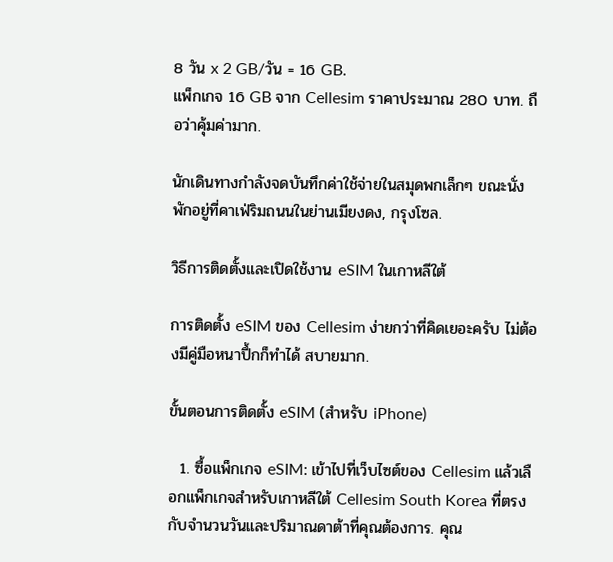8 วัน x 2 GB/วัน = 16 GB.
แพ็กเกจ 16 GB จาก Cellesim ราคาประมาณ 280 บาท. ถือว่าคุ้มค่ามาก.

นักเดินทางกำลังจดบันทึกค่าใช้จ่ายในสมุดพกเล็กๆ ขณะนั่งพักอยู่ที่คาเฟ่ริมถนนในย่านเมียงดง, กรุงโซล.

วิธีการติดตั้งและเปิดใช้งาน eSIM ในเกาหลีใต้

การติดตั้ง eSIM ของ Cellesim ง่ายกว่าที่คิดเยอะครับ ไม่ต้องมีคู่มือหนาปึ้กก็ทำได้ สบายมาก.

ขั้นตอนการติดตั้ง eSIM (สำหรับ iPhone)

  1. ซื้อแพ็กเกจ eSIM: เข้าไปที่เว็บไซต์ของ Cellesim แล้วเลือกแพ็กเกจสำหรับเกาหลีใต้ Cellesim South Korea ที่ตรงกับจำนวนวันและปริมาณดาต้าที่คุณต้องการ. คุณ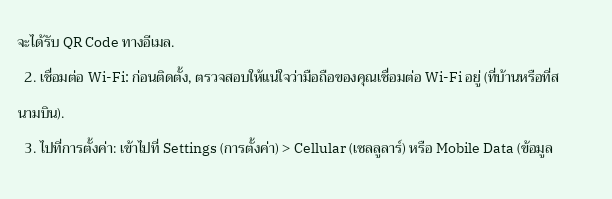จะได้รับ QR Code ทางอีเมล.
  2. เชื่อมต่อ Wi-Fi: ก่อนติดตั้ง, ตรวจสอบให้แน่ใจว่ามือถือของคุณเชื่อมต่อ Wi-Fi อยู่ (ที่บ้านหรือที่สนามบิน).
  3. ไปที่การตั้งค่า: เข้าไปที่ Settings (การตั้งค่า) > Cellular (เซลลูลาร์) หรือ Mobile Data (ข้อมูล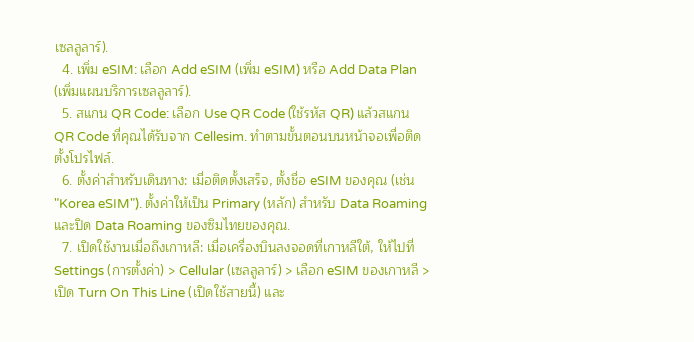เซลลูลาร์).
  4. เพิ่ม eSIM: เลือก Add eSIM (เพิ่ม eSIM) หรือ Add Data Plan (เพิ่มแผนบริการเซลลูลาร์).
  5. สแกน QR Code: เลือก Use QR Code (ใช้รหัส QR) แล้วสแกน QR Code ที่คุณได้รับจาก Cellesim. ทำตามขั้นตอนบนหน้าจอเพื่อติดตั้งโปรไฟล์.
  6. ตั้งค่าสำหรับเดินทาง: เมื่อติดตั้งเสร็จ, ตั้งชื่อ eSIM ของคุณ (เช่น "Korea eSIM"). ตั้งค่าให้เป็น Primary (หลัก) สำหรับ Data Roaming และปิด Data Roaming ของซิมไทยของคุณ.
  7. เปิดใช้งานเมื่อถึงเกาหลี: เมื่อเครื่องบินลงจอดที่เกาหลีใต้, ให้ไปที่ Settings (การตั้งค่า) > Cellular (เซลลูลาร์) > เลือก eSIM ของเกาหลี > เปิด Turn On This Line (เปิดใช้สายนี้) และ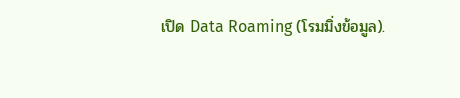เปิด Data Roaming (โรมมิ่งข้อมูล).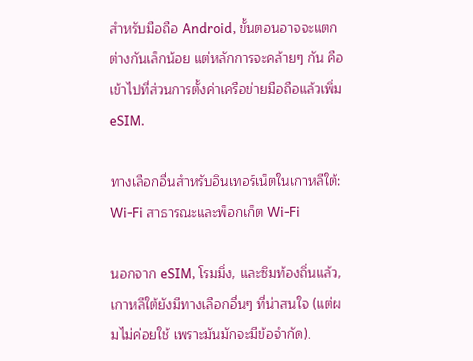สำหรับมือถือ Android, ขั้นตอนอาจจะแตกต่างกันเล็กน้อย แต่หลักการจะคล้ายๆ กัน คือเข้าไปที่ส่วนการตั้งค่าเครือข่ายมือถือแล้วเพิ่ม eSIM.

ทางเลือกอื่นสำหรับอินเทอร์เน็ตในเกาหลีใต้: Wi-Fi สาธารณะและพ็อกเก็ต Wi-Fi

นอกจาก eSIM, โรมมิ่ง, และซิมท้องถิ่นแล้ว, เกาหลีใต้ยังมีทางเลือกอื่นๆ ที่น่าสนใจ (แต่ผมไม่ค่อยใช้ เพราะมันมักจะมีข้อจำกัด).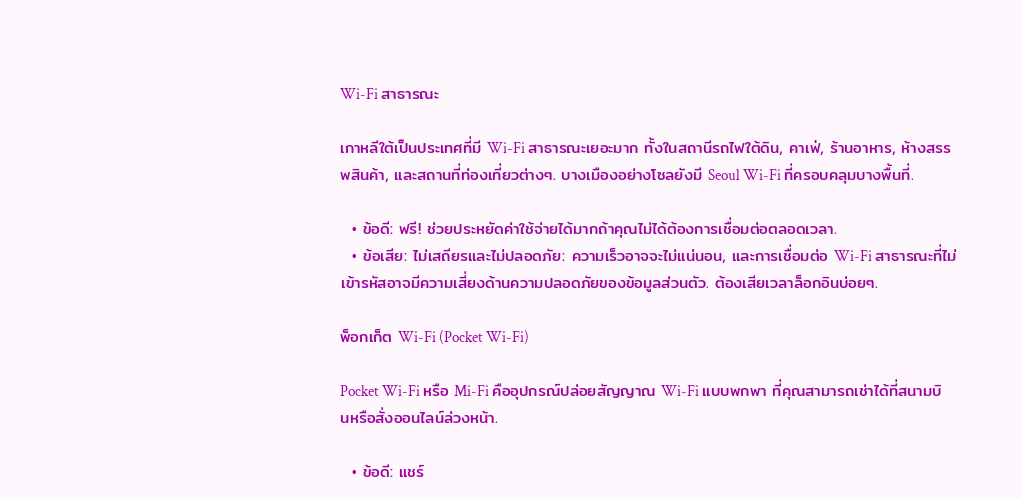Wi-Fi สาธารณะ

เกาหลีใต้เป็นประเทศที่มี Wi-Fi สาธารณะเยอะมาก ทั้งในสถานีรถไฟใต้ดิน, คาเฟ่, ร้านอาหาร, ห้างสรรพสินค้า, และสถานที่ท่องเที่ยวต่างๆ. บางเมืองอย่างโซลยังมี Seoul Wi-Fi ที่ครอบคลุมบางพื้นที่.

  • ข้อดี: ฟรี! ช่วยประหยัดค่าใช้จ่ายได้มากถ้าคุณไม่ได้ต้องการเชื่อมต่อตลอดเวลา.
  • ข้อเสีย: ไม่เสถียรและไม่ปลอดภัย: ความเร็วอาจจะไม่แน่นอน, และการเชื่อมต่อ Wi-Fi สาธารณะที่ไม่เข้ารหัสอาจมีความเสี่ยงด้านความปลอดภัยของข้อมูลส่วนตัว. ต้องเสียเวลาล็อกอินบ่อยๆ.

พ็อกเก็ต Wi-Fi (Pocket Wi-Fi)

Pocket Wi-Fi หรือ Mi-Fi คืออุปกรณ์ปล่อยสัญญาณ Wi-Fi แบบพกพา ที่คุณสามารถเช่าได้ที่สนามบินหรือสั่งออนไลน์ล่วงหน้า.

  • ข้อดี: แชร์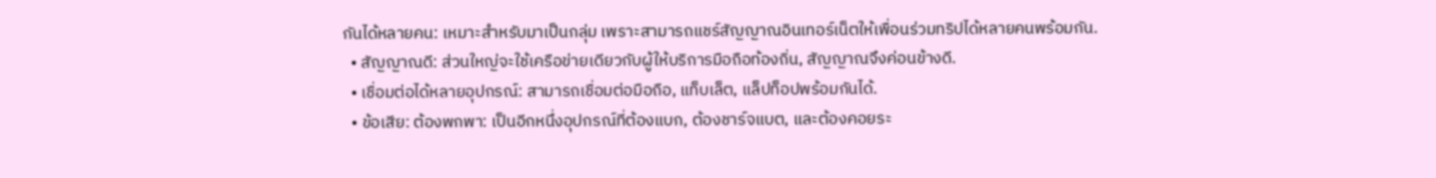กันได้หลายคน: เหมาะสำหรับมาเป็นกลุ่ม เพราะสามารถแชร์สัญญาณอินเทอร์เน็ตให้เพื่อนร่วมทริปได้หลายคนพร้อมกัน.
  • สัญญาณดี: ส่วนใหญ่จะใช้เครือข่ายเดียวกับผู้ให้บริการมือถือท้องถิ่น, สัญญาณจึงค่อนข้างดี.
  • เชื่อมต่อได้หลายอุปกรณ์: สามารถเชื่อมต่อมือถือ, แท็บเล็ต, แล็ปท็อปพร้อมกันได้.
  • ข้อเสีย: ต้องพกพา: เป็นอีกหนึ่งอุปกรณ์ที่ต้องแบก, ต้องชาร์จแบต, และต้องคอยระ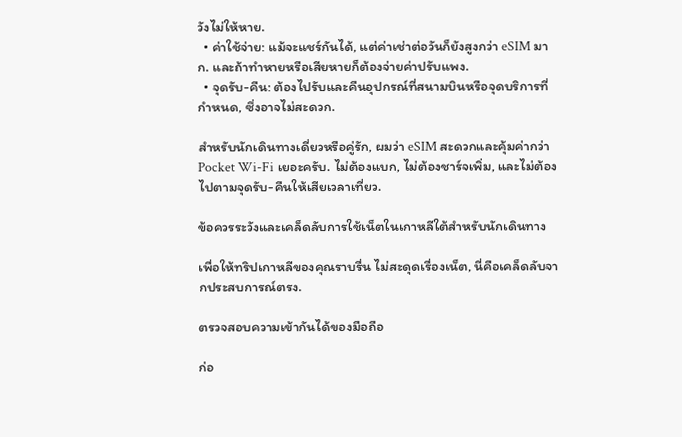วังไม่ให้หาย.
  • ค่าใช้จ่าย: แม้จะแชร์กันได้, แต่ค่าเช่าต่อวันก็ยังสูงกว่า eSIM มาก. และถ้าทำหายหรือเสียหายก็ต้องจ่ายค่าปรับแพง.
  • จุดรับ-คืน: ต้องไปรับและคืนอุปกรณ์ที่สนามบินหรือจุดบริการที่กำหนด, ซึ่งอาจไม่สะดวก.

สำหรับนักเดินทางเดี่ยวหรือคู่รัก, ผมว่า eSIM สะดวกและคุ้มค่ากว่า Pocket Wi-Fi เยอะครับ. ไม่ต้องแบก, ไม่ต้องชาร์จเพิ่ม, และไม่ต้องไปตามจุดรับ-คืนให้เสียเวลาเที่ยว.

ข้อควรระวังและเคล็ดลับการใช้เน็ตในเกาหลีใต้สำหรับนักเดินทาง

เพื่อให้ทริปเกาหลีของคุณราบรื่น ไม่สะดุดเรื่องเน็ต, นี่คือเคล็ดลับจากประสบการณ์ตรง.

ตรวจสอบความเข้ากันได้ของมือถือ

ก่อ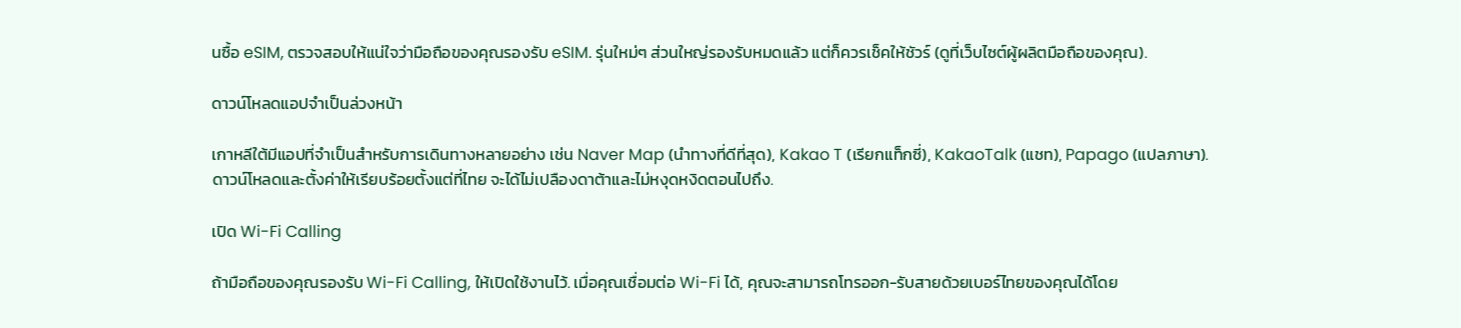นซื้อ eSIM, ตรวจสอบให้แน่ใจว่ามือถือของคุณรองรับ eSIM. รุ่นใหม่ๆ ส่วนใหญ่รองรับหมดแล้ว แต่ก็ควรเช็คให้ชัวร์ (ดูที่เว็บไซต์ผู้ผลิตมือถือของคุณ).

ดาวน์โหลดแอปจำเป็นล่วงหน้า

เกาหลีใต้มีแอปที่จำเป็นสำหรับการเดินทางหลายอย่าง เช่น Naver Map (นำทางที่ดีที่สุด), Kakao T (เรียกแท็กซี่), KakaoTalk (แชท), Papago (แปลภาษา). ดาวน์โหลดและตั้งค่าให้เรียบร้อยตั้งแต่ที่ไทย จะได้ไม่เปลืองดาต้าและไม่หงุดหงิดตอนไปถึง.

เปิด Wi-Fi Calling

ถ้ามือถือของคุณรองรับ Wi-Fi Calling, ให้เปิดใช้งานไว้. เมื่อคุณเชื่อมต่อ Wi-Fi ได้, คุณจะสามารถโทรออก-รับสายด้วยเบอร์ไทยของคุณได้โดย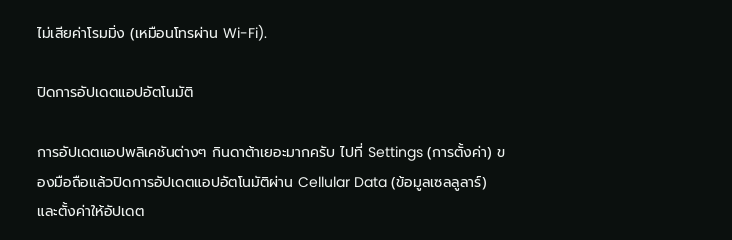ไม่เสียค่าโรมมิ่ง (เหมือนโทรผ่าน Wi-Fi).

ปิดการอัปเดตแอปอัตโนมัติ

การอัปเดตแอปพลิเคชันต่างๆ กินดาต้าเยอะมากครับ ไปที่ Settings (การตั้งค่า) ของมือถือแล้วปิดการอัปเดตแอปอัตโนมัติผ่าน Cellular Data (ข้อมูลเซลลูลาร์) และตั้งค่าให้อัปเดต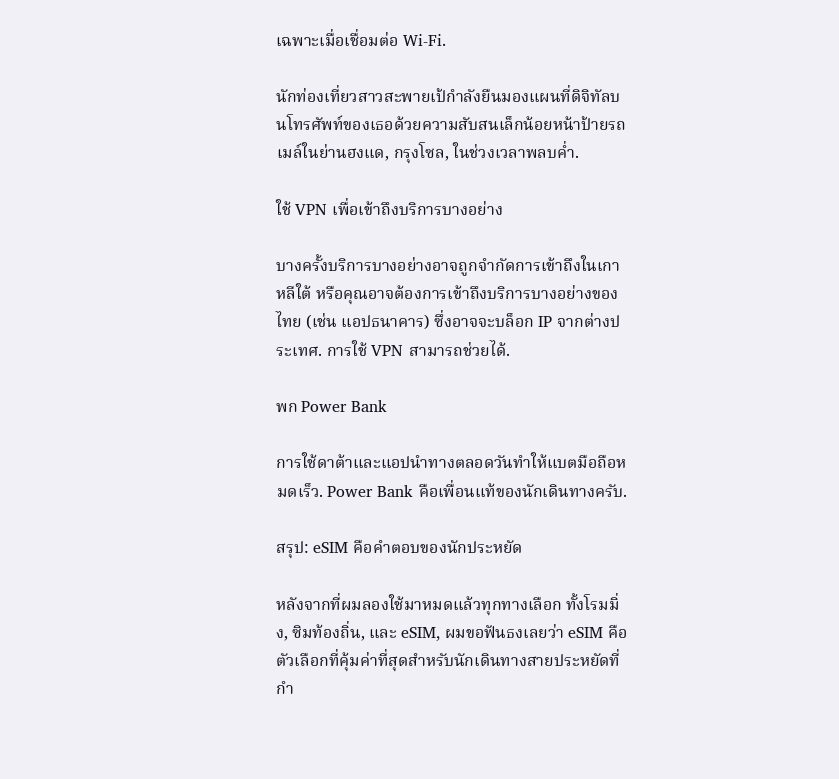เฉพาะเมื่อเชื่อมต่อ Wi-Fi.

นักท่องเที่ยวสาวสะพายเป้กำลังยืนมองแผนที่ดิจิทัลบนโทรศัพท์ของเธอด้วยความสับสนเล็กน้อยหน้าป้ายรถเมล์ในย่านฮงแด, กรุงโซล, ในช่วงเวลาพลบค่ำ.

ใช้ VPN เพื่อเข้าถึงบริการบางอย่าง

บางครั้งบริการบางอย่างอาจถูกจำกัดการเข้าถึงในเกาหลีใต้ หรือคุณอาจต้องการเข้าถึงบริการบางอย่างของไทย (เช่น แอปธนาคาร) ซึ่งอาจจะบล็อก IP จากต่างประเทศ. การใช้ VPN สามารถช่วยได้.

พก Power Bank

การใช้ดาต้าและแอปนำทางตลอดวันทำให้แบตมือถือหมดเร็ว. Power Bank คือเพื่อนแท้ของนักเดินทางครับ.

สรุป: eSIM คือคำตอบของนักประหยัด

หลังจากที่ผมลองใช้มาหมดแล้วทุกทางเลือก ทั้งโรมมิ่ง, ซิมท้องถิ่น, และ eSIM, ผมขอฟันธงเลยว่า eSIM คือตัวเลือกที่คุ้มค่าที่สุดสำหรับนักเดินทางสายประหยัดที่กำ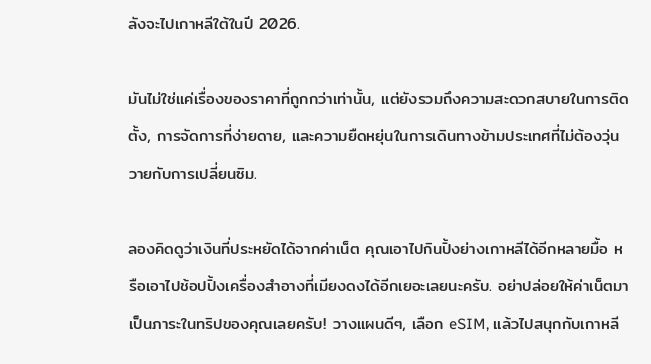ลังจะไปเกาหลีใต้ในปี 2026.

มันไม่ใช่แค่เรื่องของราคาที่ถูกกว่าเท่านั้น, แต่ยังรวมถึงความสะดวกสบายในการติดตั้ง, การจัดการที่ง่ายดาย, และความยืดหยุ่นในการเดินทางข้ามประเทศที่ไม่ต้องวุ่นวายกับการเปลี่ยนซิม.

ลองคิดดูว่าเงินที่ประหยัดได้จากค่าเน็ต คุณเอาไปกินปิ้งย่างเกาหลีได้อีกหลายมื้อ หรือเอาไปช้อปปิ้งเครื่องสำอางที่เมียงดงได้อีกเยอะเลยนะครับ. อย่าปล่อยให้ค่าเน็ตมาเป็นภาระในทริปของคุณเลยครับ! วางแผนดีๆ, เลือก eSIM, แล้วไปสนุกกับเกาหลี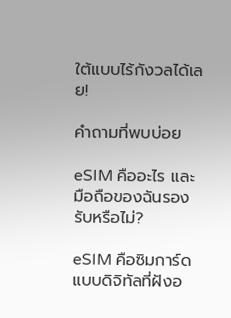ใต้แบบไร้กังวลได้เลย!

คำถามที่พบบ่อย

eSIM คืออะไร และมือถือของฉันรองรับหรือไม่?

eSIM คือซิมการ์ดแบบดิจิทัลที่ฝังอ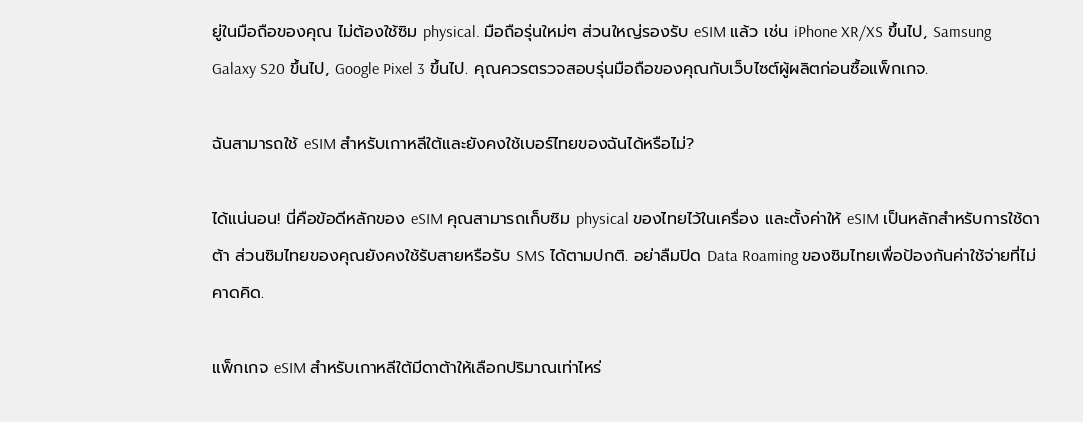ยู่ในมือถือของคุณ ไม่ต้องใช้ซิม physical. มือถือรุ่นใหม่ๆ ส่วนใหญ่รองรับ eSIM แล้ว เช่น iPhone XR/XS ขึ้นไป, Samsung Galaxy S20 ขึ้นไป, Google Pixel 3 ขึ้นไป. คุณควรตรวจสอบรุ่นมือถือของคุณกับเว็บไซต์ผู้ผลิตก่อนซื้อแพ็กเกจ.

ฉันสามารถใช้ eSIM สำหรับเกาหลีใต้และยังคงใช้เบอร์ไทยของฉันได้หรือไม่?

ได้แน่นอน! นี่คือข้อดีหลักของ eSIM คุณสามารถเก็บซิม physical ของไทยไว้ในเครื่อง และตั้งค่าให้ eSIM เป็นหลักสำหรับการใช้ดาต้า ส่วนซิมไทยของคุณยังคงใช้รับสายหรือรับ SMS ได้ตามปกติ. อย่าลืมปิด Data Roaming ของซิมไทยเพื่อป้องกันค่าใช้จ่ายที่ไม่คาดคิด.

แพ็กเกจ eSIM สำหรับเกาหลีใต้มีดาต้าให้เลือกปริมาณเท่าไหร่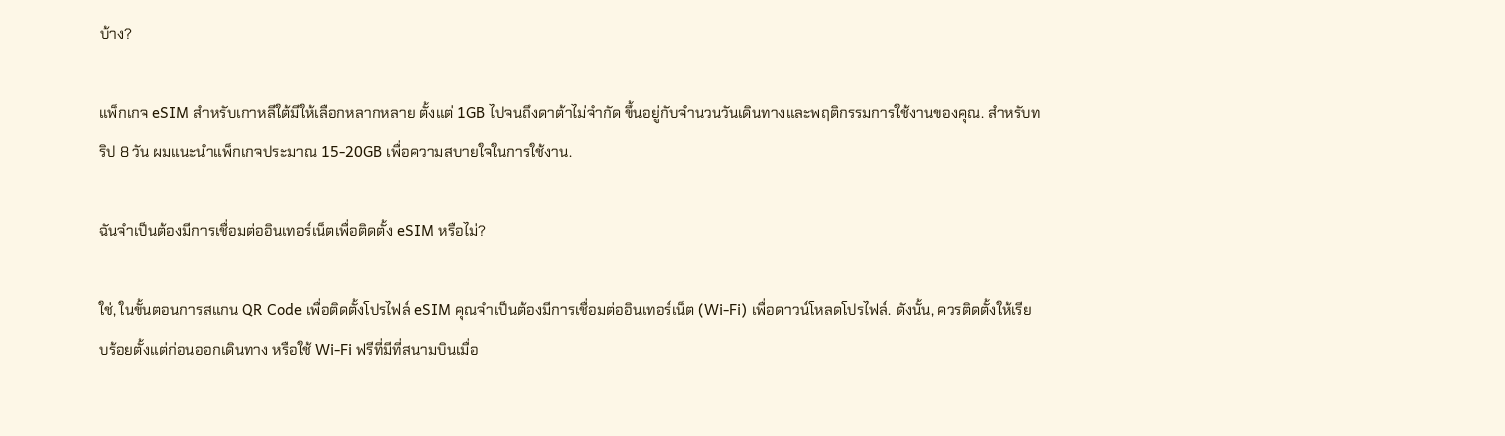บ้าง?

แพ็กเกจ eSIM สำหรับเกาหลีใต้มีให้เลือกหลากหลาย ตั้งแต่ 1GB ไปจนถึงดาต้าไม่จำกัด ขึ้นอยู่กับจำนวนวันเดินทางและพฤติกรรมการใช้งานของคุณ. สำหรับทริป 8 วัน ผมแนะนำแพ็กเกจประมาณ 15-20GB เพื่อความสบายใจในการใช้งาน.

ฉันจำเป็นต้องมีการเชื่อมต่ออินเทอร์เน็ตเพื่อติดตั้ง eSIM หรือไม่?

ใช่, ในขั้นตอนการสแกน QR Code เพื่อติดตั้งโปรไฟล์ eSIM คุณจำเป็นต้องมีการเชื่อมต่ออินเทอร์เน็ต (Wi-Fi) เพื่อดาวน์โหลดโปรไฟล์. ดังนั้น, ควรติดตั้งให้เรียบร้อยตั้งแต่ก่อนออกเดินทาง หรือใช้ Wi-Fi ฟรีที่มีที่สนามบินเมื่อ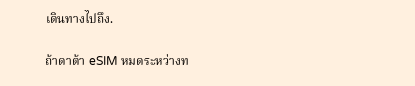เดินทางไปถึง.

ถ้าดาต้า eSIM หมดระหว่างท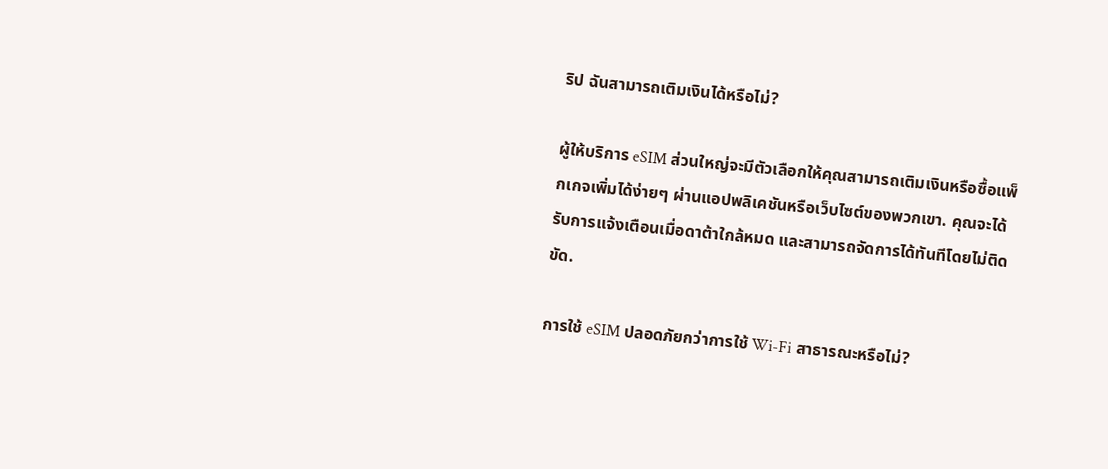ริป ฉันสามารถเติมเงินได้หรือไม่?

ผู้ให้บริการ eSIM ส่วนใหญ่จะมีตัวเลือกให้คุณสามารถเติมเงินหรือซื้อแพ็กเกจเพิ่มได้ง่ายๆ ผ่านแอปพลิเคชันหรือเว็บไซต์ของพวกเขา. คุณจะได้รับการแจ้งเตือนเมื่อดาต้าใกล้หมด และสามารถจัดการได้ทันทีโดยไม่ติดขัด.

การใช้ eSIM ปลอดภัยกว่าการใช้ Wi-Fi สาธารณะหรือไม่?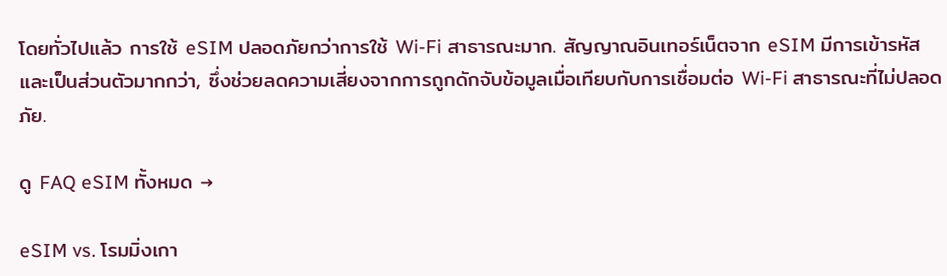โดยทั่วไปแล้ว การใช้ eSIM ปลอดภัยกว่าการใช้ Wi-Fi สาธารณะมาก. สัญญาณอินเทอร์เน็ตจาก eSIM มีการเข้ารหัสและเป็นส่วนตัวมากกว่า, ซึ่งช่วยลดความเสี่ยงจากการถูกดักจับข้อมูลเมื่อเทียบกับการเชื่อมต่อ Wi-Fi สาธารณะที่ไม่ปลอดภัย.

ดู FAQ eSIM ทั้งหมด →

eSIM vs. โรมมิ่งเกา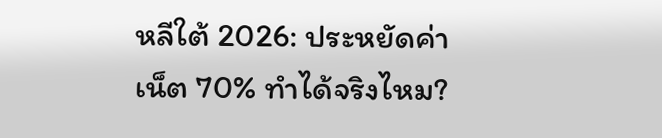หลีใต้ 2026: ประหยัดค่าเน็ต 70% ทำได้จริงไหม?